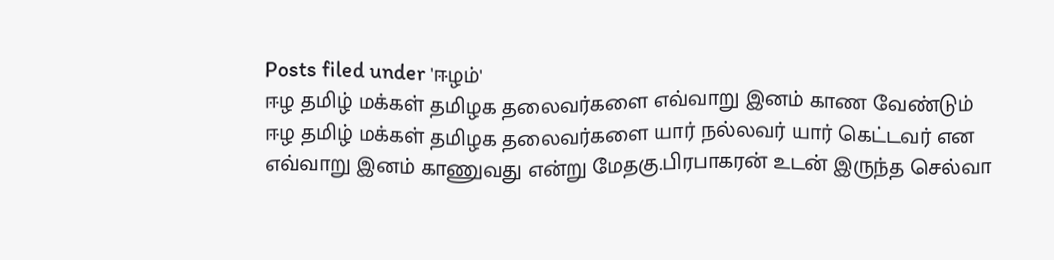Posts filed under 'ஈழம்'
ஈழ தமிழ் மக்கள் தமிழக தலைவர்களை எவ்வாறு இனம் காண வேண்டும்
ஈழ தமிழ் மக்கள் தமிழக தலைவர்களை யார் நல்லவர் யார் கெட்டவர் என எவ்வாறு இனம் காணுவது என்று மேதகு.பிரபாகரன் உடன் இருந்த செல்வா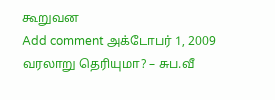கூறுவன
Add comment அக்டோபர் 1, 2009
வரலாறு தெரியுமா? – சுப.வீ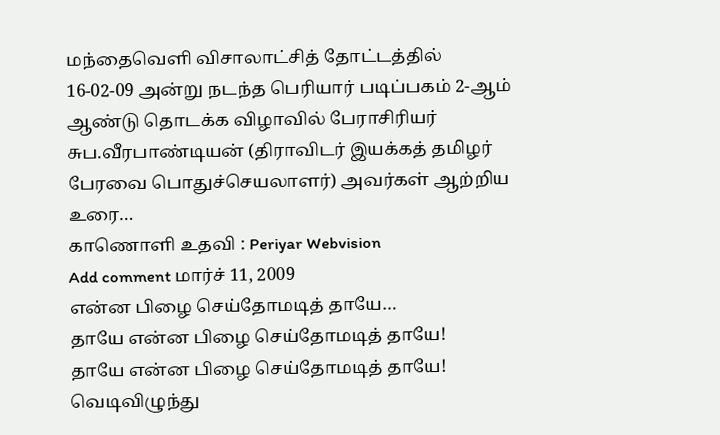மந்தைவெளி விசாலாட்சித் தோட்டத்தில் 16-02-09 அன்று நடந்த பெரியார் படிப்பகம் 2-ஆம் ஆண்டு தொடக்க விழாவில் பேராசிரியர் சுப.வீரபாண்டியன் (திராவிடர் இயக்கத் தமிழர் பேரவை பொதுச்செயலாளர்) அவர்கள் ஆற்றிய உரை…
காணொளி உதவி : Periyar Webvision
Add comment மார்ச் 11, 2009
என்ன பிழை செய்தோமடித் தாயே…
தாயே என்ன பிழை செய்தோமடித் தாயே!
தாயே என்ன பிழை செய்தோமடித் தாயே!
வெடிவிழுந்து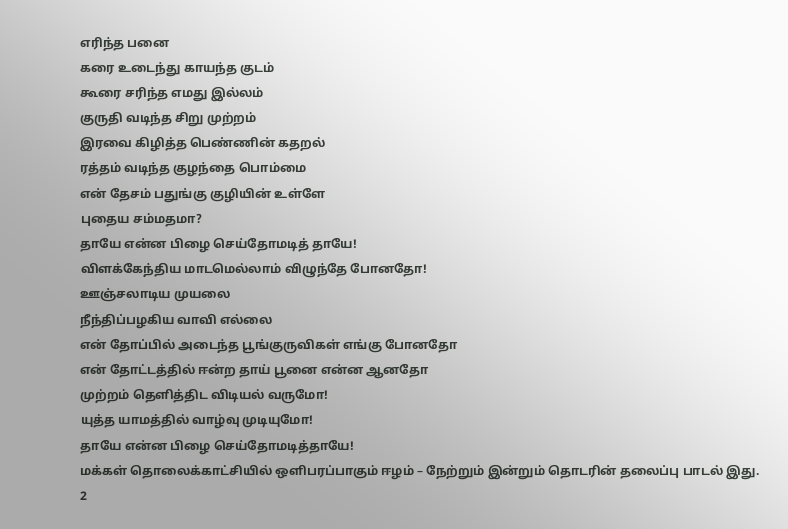எரிந்த பனை
கரை உடைந்து காயந்த குடம்
கூரை சரிந்த எமது இல்லம்
குருதி வடிந்த சிறு முற்றம்
இரவை கிழித்த பெண்ணின் கதறல்
ரத்தம் வடிந்த குழந்தை பொம்மை
என் தேசம் பதுங்கு குழியின் உள்ளே
புதைய சம்மதமா?
தாயே என்ன பிழை செய்தோமடித் தாயே!
விளக்கேந்திய மாடமெல்லாம் விழுந்தே போனதோ!
ஊஞ்சலாடிய முயலை
நீந்திப்பழகிய வாவி எல்லை
என் தோப்பில் அடைந்த பூங்குருவிகள் எங்கு போனதோ
என் தோட்டத்தில் ஈன்ற தாய் பூனை என்ன ஆனதோ
முற்றம் தெளித்திட விடியல் வருமோ!
யுத்த யாமத்தில் வாழ்வு முடியுமோ!
தாயே என்ன பிழை செய்தோமடித்தாயே!
மக்கள் தொலைக்காட்சியில் ஒளிபரப்பாகும் ஈழம் – நேற்றும் இன்றும் தொடரின் தலைப்பு பாடல் இது.
2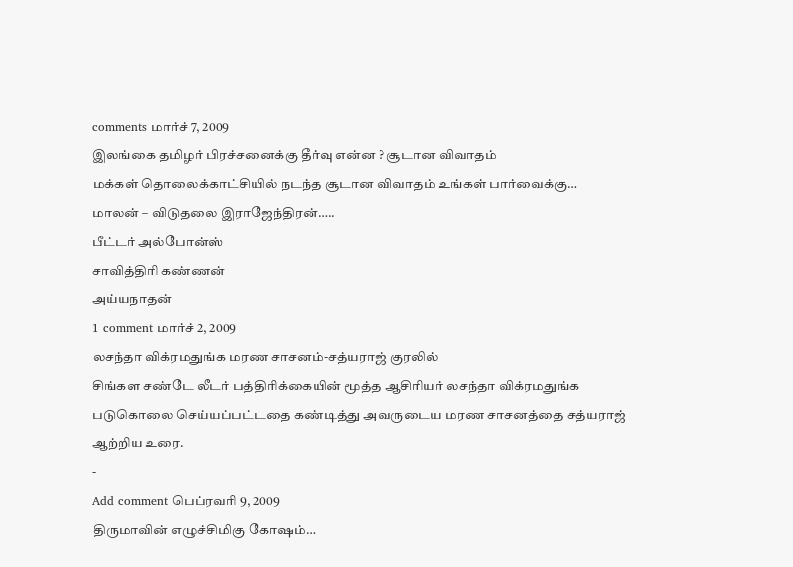comments மார்ச் 7, 2009
இலங்கை தமிழர் பிரச்சனைக்கு தீர்வு என்ன ? சூடான விவாதம்
மக்கள் தொலைக்காட்சியில் நடந்த சூடான விவாதம் உங்கள் பார்வைக்கு…
மாலன் – விடுதலை இராஜேந்திரன்…..
பீட்டர் அல்போன்ஸ்
சாவித்திரி கண்ணன்
அய்யநாதன்
1 comment மார்ச் 2, 2009
லசந்தா விக்ரமதுங்க மரண சாசனம்-சத்யராஜ் குரலில்
சிங்கள சண்டே லீடர் பத்திரிக்கையின் மூத்த ஆசிரியர் லசந்தா விக்ரமதுங்க படுகொலை செய்யப்பட்டதை கண்டித்து அவருடைய மரண சாசனத்தை சத்யராஜ் ஆற்றிய உரை.
-
Add comment பெப்ரவரி 9, 2009
திருமாவின் எழுச்சிமிகு கோஷம்…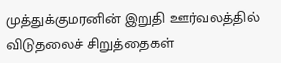முத்துக்குமரனின் இறுதி ஊர்வலத்தில் விடுதலைச் சிறுத்தைகள்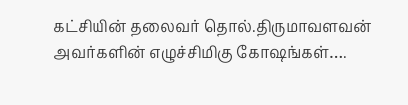கட்சியின் தலைவர் தொல்.திருமாவளவன் அவர்களின் எழுச்சிமிகு கோஷங்கள்….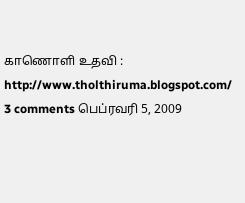காணொளி உதவி : http://www.tholthiruma.blogspot.com/
3 comments பெப்ரவரி 5, 2009